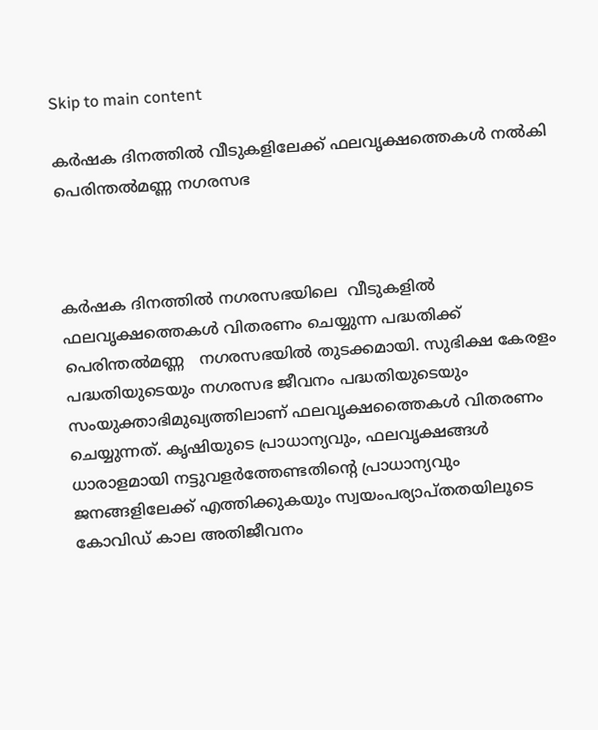Skip to main content

കര്‍ഷക ദിനത്തില്‍ വീടുകളിലേക്ക് ഫലവൃക്ഷത്തെകള്‍ നല്‍കി പെരിന്തല്‍മണ്ണ നഗരസഭ



കര്‍ഷക ദിനത്തില്‍ നഗരസഭയിലെ  വീടുകളില്‍ ഫലവൃക്ഷത്തെകള്‍ വിതരണം ചെയ്യുന്ന പദ്ധതിക്ക് പെരിന്തല്‍മണ്ണ   നഗരസഭയില്‍ തുടക്കമായി. സുഭിക്ഷ കേരളം പദ്ധതിയുടെയും നഗരസഭ ജീവനം പദ്ധതിയുടെയും സംയുക്താഭിമുഖ്യത്തിലാണ് ഫലവൃക്ഷത്തൈകള്‍ വിതരണം ചെയ്യുന്നത്. കൃഷിയുടെ പ്രാധാന്യവും, ഫലവൃക്ഷങ്ങള്‍ ധാരാളമായി നട്ടുവളര്‍ത്തേണ്ടതിന്റെ പ്രാധാന്യവും ജനങ്ങളിലേക്ക് എത്തിക്കുകയും സ്വയംപര്യാപ്തതയിലൂടെ കോവിഡ് കാല അതിജീവനം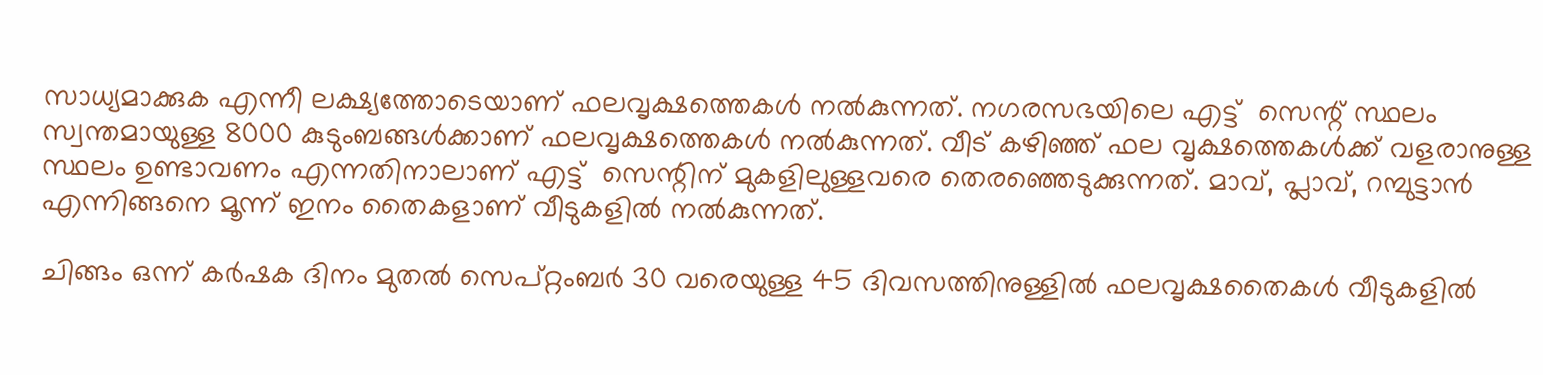സാധ്യമാക്കുക എന്നീ ലക്ഷ്യത്തോടെയാണ് ഫലവൃക്ഷത്തെകള്‍ നല്‍കുന്നത്. നഗരസഭയിലെ എട്ട്  സെന്റ് സ്ഥലം സ്വന്തമായുള്ള 8000 കുടുംബങ്ങള്‍ക്കാണ് ഫലവൃക്ഷത്തെകള്‍ നല്‍കുന്നത്. വീട് കഴിഞ്ഞ് ഫല വൃക്ഷത്തെകള്‍ക്ക് വളരാനുള്ള സ്ഥലം ഉണ്ടാവണം എന്നതിനാലാണ് എട്ട്  സെന്റിന് മുകളിലുള്ളവരെ തെരഞ്ഞെടുക്കുന്നത്. മാവ്, പ്ലാവ്, റമ്പുട്ടാന്‍ എന്നിങ്ങനെ മൂന്ന് ഇനം തൈകളാണ് വീടുകളില്‍ നല്‍കുന്നത്.

ചിങ്ങം ഒന്ന് കര്‍ഷക ദിനം മുതല്‍ സെപ്റ്റംബര്‍ 30 വരെയുള്ള 45 ദിവസത്തിനുള്ളില്‍ ഫലവൃക്ഷതൈകള്‍ വീടുകളില്‍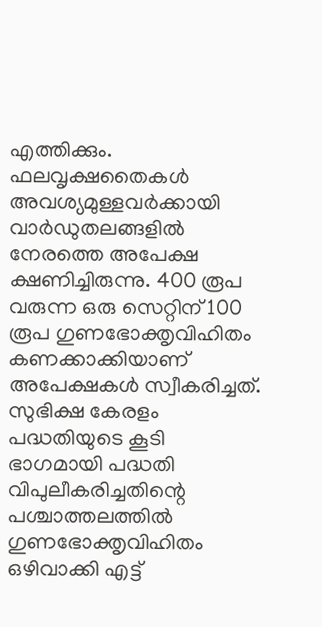എത്തിക്കും. ഫലവൃക്ഷതൈകള്‍ അവശ്യമുള്ളവര്‍ക്കായി  വാര്‍ഡുതലങ്ങളില്‍ നേരത്തെ അപേക്ഷ ക്ഷണിച്ചിരുന്നു. 400 രൂപ വരുന്ന ഒരു സെറ്റിന് 100 രൂപ ഗുണഭോക്തൃവിഹിതം കണക്കാക്കിയാണ് അപേക്ഷകള്‍ സ്വീകരിച്ചത്. സുഭിക്ഷ കേരളം പദ്ധതിയുടെ കൂടി ഭാഗമായി പദ്ധതി വിപുലീകരിച്ചതിന്റെ പശ്ചാത്തലത്തില്‍ ഗുണഭോക്തൃവിഹിതം ഒഴിവാക്കി എട്ട്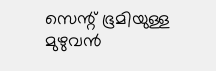സെന്റ് ഭൂമിയുള്ള മുഴുവന്‍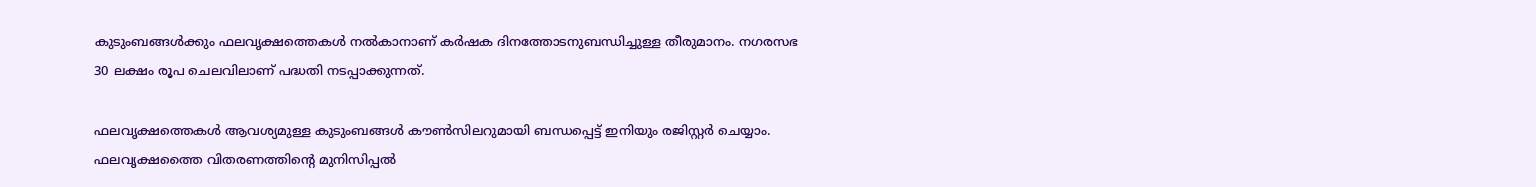കുടുംബങ്ങള്‍ക്കും ഫലവൃക്ഷത്തെകള്‍ നല്‍കാനാണ് കര്‍ഷക ദിനത്തോടനുബന്ധിച്ചുള്ള തീരുമാനം. നഗരസഭ  30 ലക്ഷം രൂപ ചെലവിലാണ് പദ്ധതി നടപ്പാക്കുന്നത്.

ഫലവൃക്ഷത്തെകള്‍ ആവശ്യമുള്ള കുടുംബങ്ങള്‍ കൗണ്‍സിലറുമായി ബന്ധപ്പെട്ട് ഇനിയും രജിസ്റ്റര്‍ ചെയ്യാം. ഫലവൃക്ഷത്തൈ വിതരണത്തിന്റെ മുനിസിപ്പല്‍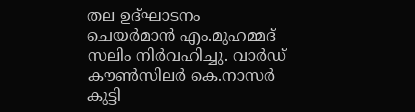തല ഉദ്ഘാടനം ചെയര്‍മാന്‍ എം.മുഹമ്മദ് സലിം നിര്‍വഹിച്ചു. വാര്‍ഡ് കൗണ്‍സിലര്‍ കെ.നാസര്‍ കുട്ടി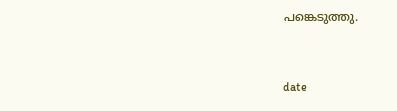പങ്കെടുത്തു.


date